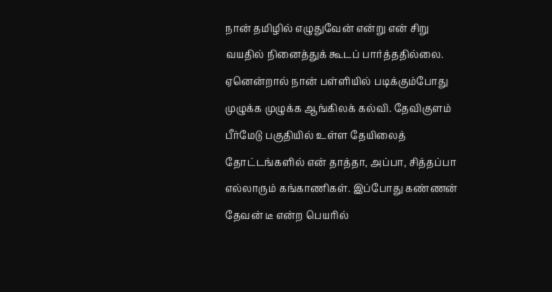நான் தமிழில் எழுதுவேன் என்று என் சிறு வயதில் நினைத்துக் கூடப் பார்த்ததில்லை. ஏனென்றால் நான் பள்ளியில் படிக்கும்போது முழுக்க முழுக்க ஆங்கிலக் கல்வி. தேவிகுளம் பீர்மேடு பகுதியில் உள்ள தேயிலைத் தோட்டங்களில் என் தாத்தா, அப்பா, சித்தப்பா எல்லாரும் கங்காணிகள். இப்போது கண்ணன் தேவன் டீ என்ற பெயரில்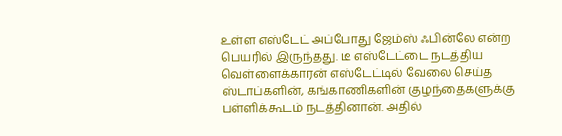உள்ள எஸ்டேட் அப்போது ஜேம்ஸ் ஃபின்லே என்ற பெயரில் இருந்தது. டீ எஸ்டேட்டை நடத்திய வெள்ளைக்காரன் எஸ்டேட்டில் வேலை செய்த ஸ்டாப்களின், கங்காணிகளின் குழந்தைகளுக்கு பள்ளிக்கூடம் நடத்தினான். அதில்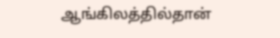ஆங்கிலத்தில்தான்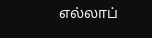எல்லாப்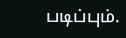படிப்பும்.